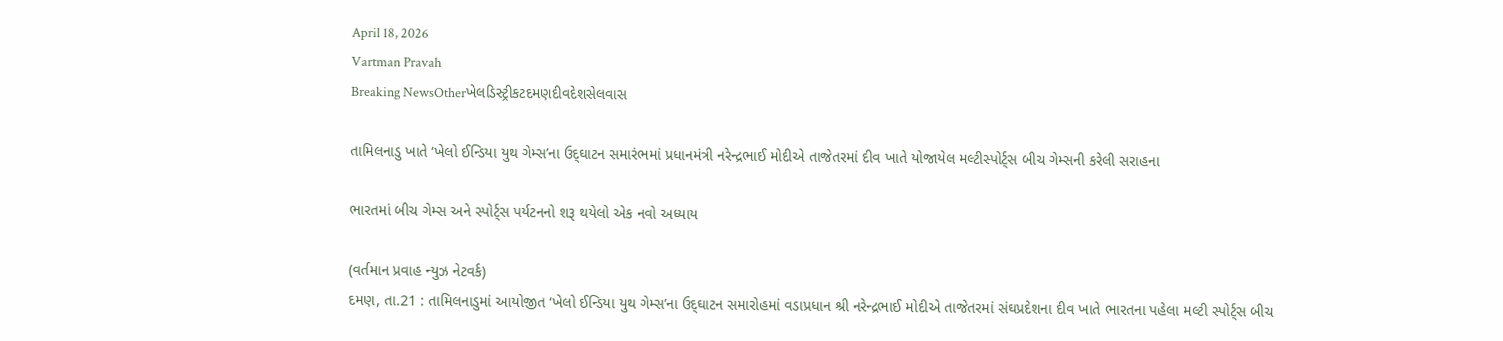April 18, 2026
Vartman Pravah
Breaking NewsOtherખેલડિસ્ટ્રીકટદમણદીવદેશસેલવાસ

તામિલનાડુ ખાતે ‘ખેલો ઈન્‍ડિયા યુથ ગેમ્‍સ’ના ઉદ્‌ઘાટન સમારંભમાં પ્રધાનમંત્રી નરેન્‍દ્રભાઈ મોદીએ તાજેતરમાં દીવ ખાતે યોજાયેલ મલ્‍ટીસ્‍પોર્ટ્‍સ બીચ ગેમ્‍સની કરેલી સરાહના

ભારતમાં બીચ ગેમ્‍સ અને સ્‍પોર્ટ્‍સ પર્યટનનો શરૂ થયેલો એક નવો અધ્‍યાય

(વર્તમાન પ્રવાહ ન્‍યુઝ નેટવર્ક)
દમણ, તા.21 : તામિલનાડુમાં આયોજીત ‘ખેલો ઈન્‍ડિયા યુથ ગેમ્‍સ’ના ઉદ્‌ઘાટન સમારોહમાં વડાપ્રધાન શ્રી નરેન્‍દ્રભાઈ મોદીએ તાજેતરમાં સંઘપ્રદેશના દીવ ખાતે ભારતના પહેલા મલ્‍ટી સ્‍પોર્ટ્‍સ બીચ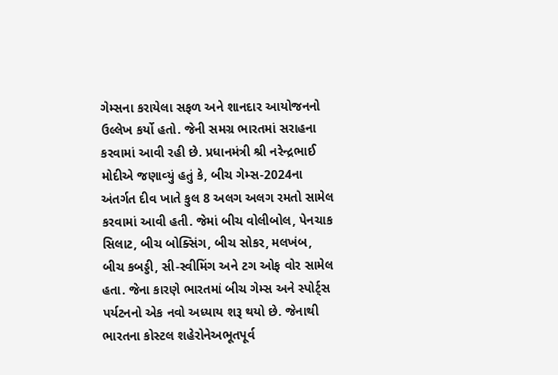ગેમ્‍સના કરાયેલા સફળ અને શાનદાર આયોજનનો ઉલ્લેખ કર્યો હતો. જેની સમગ્ર ભારતમાં સરાહના કરવામાં આવી રહી છે. પ્રધાનમંત્રી શ્રી નરેન્‍દ્રભાઈ મોદીએ જણાવ્‍યું હતું કે, બીચ ગેમ્‍સ-2024ના અંતર્ગત દીવ ખાતે કુલ 8 અલગ અલગ રમતો સામેલ કરવામાં આવી હતી. જેમાં બીચ વોલીબોલ, પેનચાક સિલાટ, બીચ બોક્‍સિંગ, બીચ સોકર, મલખંબ, બીચ કબડ્ડી, સી-સ્‍વીમિંગ અને ટગ ઓફ વોર સામેલ હતા. જેના કારણે ભારતમાં બીચ ગેમ્‍સ અને સ્‍પોર્ટ્‍સ પર્યટનનો એક નવો અધ્‍યાય શરૂ થયો છે. જેનાથી ભારતના કોસ્‍ટલ શહેરોનેઅભૂતપૂર્વ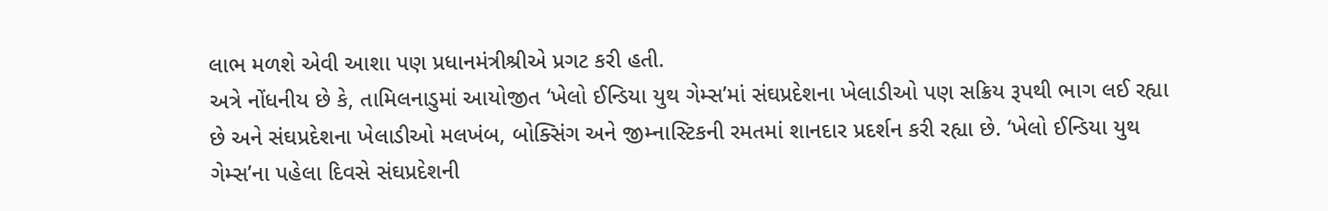લાભ મળશે એવી આશા પણ પ્રધાનમંત્રીશ્રીએ પ્રગટ કરી હતી.
અત્રે નોંધનીય છે કે, તામિલનાડુમાં આયોજીત ‘ખેલો ઈન્‍ડિયા યુથ ગેમ્‍સ’માં સંઘપ્રદેશના ખેલાડીઓ પણ સક્રિય રૂપથી ભાગ લઈ રહ્યા છે અને સંઘપ્રદેશના ખેલાડીઓ મલખંબ, બોક્‍સિંગ અને જીમ્નાસ્‍ટિકની રમતમાં શાનદાર પ્રદર્શન કરી રહ્યા છે. ‘ખેલો ઈન્‍ડિયા યુથ ગેમ્‍સ’ના પહેલા દિવસે સંઘપ્રદેશની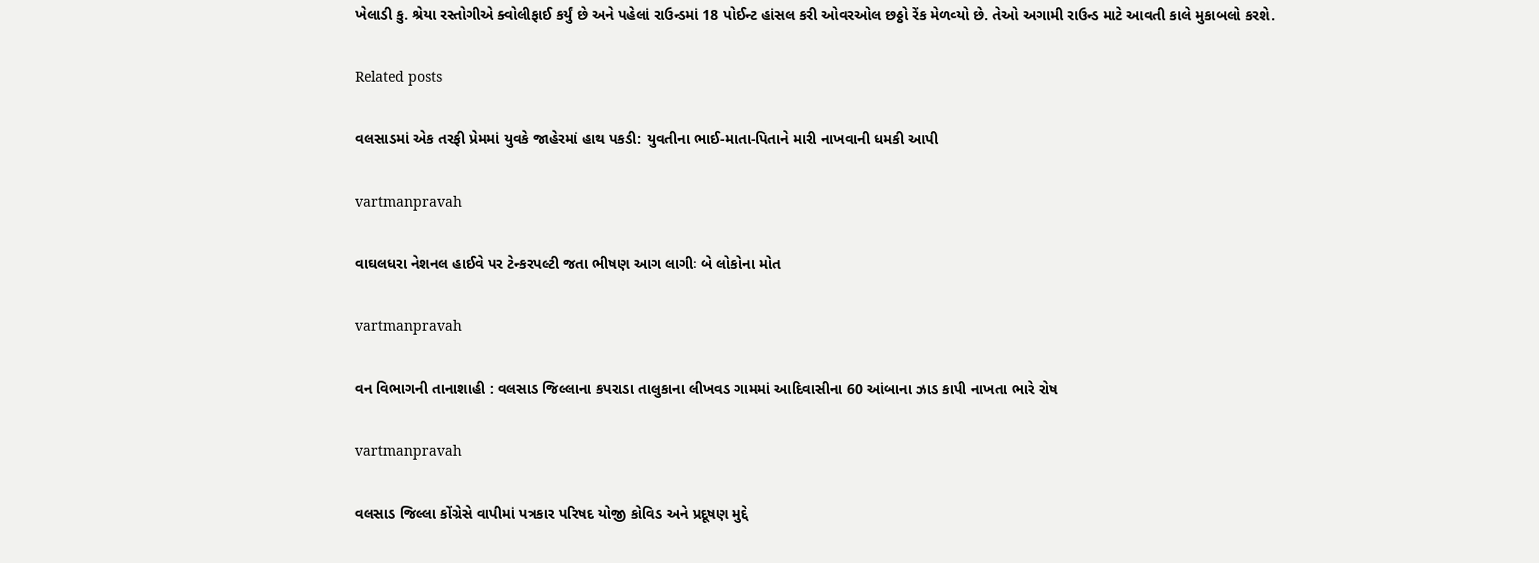ખેલાડી કુ. શ્રેયા રસ્‍તોગીએ ક્‍વોલીફાઈ કર્યું છે અને પહેલાં રાઉન્‍ડમાં 18 પોઈન્‍ટ હાંસલ કરી ઓવરઓલ છઠ્ઠો રેંક મેળવ્‍યો છે. તેઓ અગામી રાઉન્‍ડ માટે આવતી કાલે મુકાબલો કરશે.

Related posts

વલસાડમાં એક તરફી પ્રેમમાં યુવકે જાહેરમાં હાથ પકડી: યુવતીના ભાઈ-માતા-પિતાને મારી નાખવાની ધમકી આપી

vartmanpravah

વાઘલધરા નેશનલ હાઈવે પર ટેન્‍કરપલ્‍ટી જતા ભીષણ આગ લાગીઃ બે લોકોના મોત

vartmanpravah

વન વિભાગની તાનાશાહી : વલસાડ જિલ્લાના કપરાડા તાલુકાના લીખવડ ગામમાં આદિવાસીના 60 આંબાના ઝાડ કાપી નાખતા ભારે રોષ

vartmanpravah

વલસાડ જિલ્લા કોંગ્રેસે વાપીમાં પત્રકાર પરિષદ યોજી કોવિડ અને પ્રદૂષણ મુદ્દે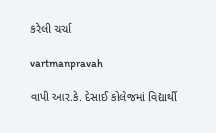કરેલી ચર્ચા

vartmanpravah

વાપી આર.કે. દેસાઈ કોલેજમાં વિદ્યાર્થી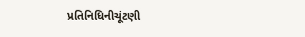પ્રતિનિધિનીચૂંટણી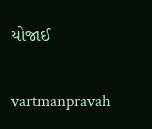યોજાઈ

vartmanpravah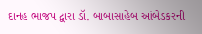દાનહ ભાજપ દ્વારા ડૉ. બાબાસાહેબ આંબેડકરની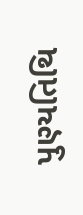પુણ્‍યતિથિ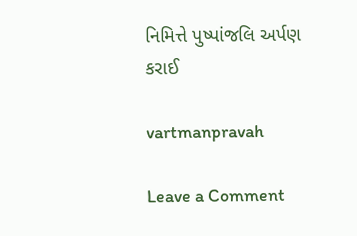નિમિત્તે પુષ્‍પાંજલિ અર્પણ કરાઈ

vartmanpravah

Leave a Comment